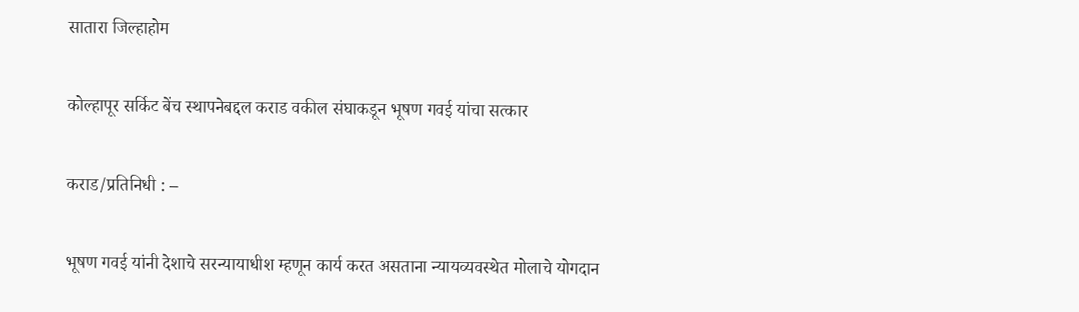सातारा जिल्हाहोम

कोल्हापूर सर्किट बेंच स्थापनेबद्दल कराड वकील संघाकडून भूषण गवई यांचा सत्कार

कराड/प्रतिनिधी : –

भूषण गवई यांनी देशाचे सरन्यायाधीश म्हणून कार्य करत असताना न्यायव्यवस्थेत मोलाचे योगदान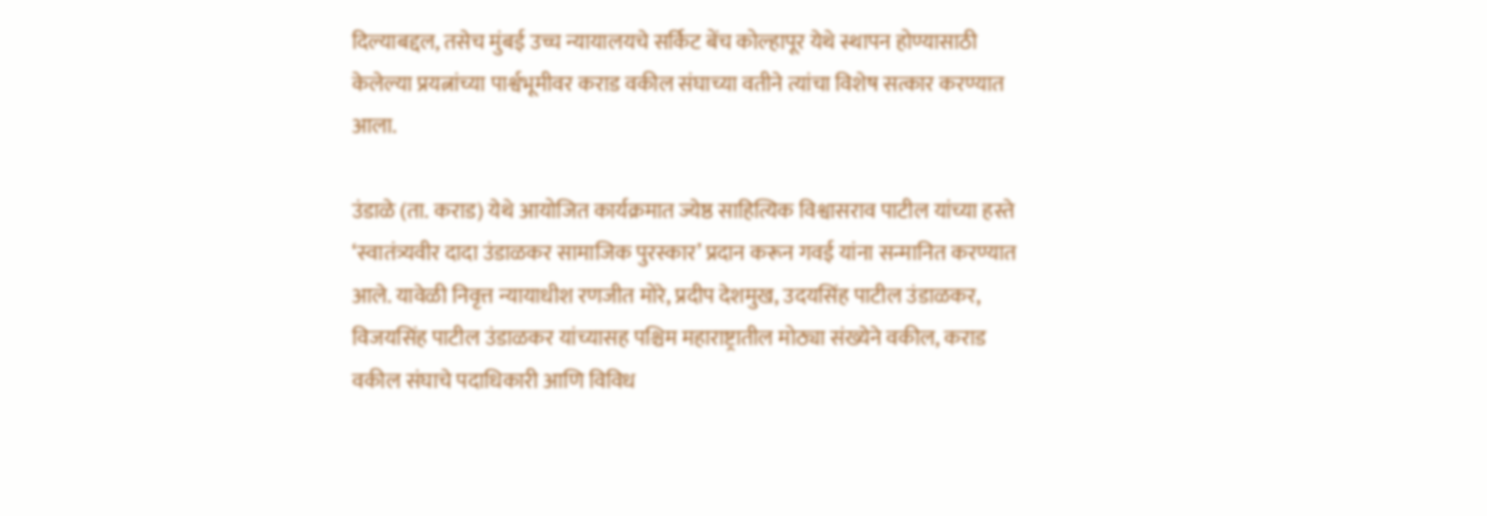दिल्याबद्दल, तसेच मुंबई उच्च न्यायालयचे सर्किट बेंच कोल्हापूर येथे स्थापन होण्यासाठी केलेल्या प्रयत्नांच्या पार्श्वभूमीवर कराड वकील संघाच्या वतीने त्यांचा विशेष सत्कार करण्यात आला.

उंडाळे (ता. कराड) येथे आयोजित कार्यक्रमात ज्येष्ठ साहित्यिक विश्वासराव पाटील यांच्या हस्ते ‘स्वातंत्र्यवीर दादा उंडाळकर सामाजिक पुरस्कार’ प्रदान करून गवई यांना सन्मानित करण्यात आले. यावेळी निवृत्त न्यायाधीश रणजीत मोरे, प्रदीप देशमुख, उदयसिंह पाटील उंडाळकर, विजयसिंह पाटील उंडाळकर यांच्यासह पश्चिम महाराष्ट्रातील मोठ्या संख्येने वकील, कराड वकील संघाचे पदाधिकारी आणि विविध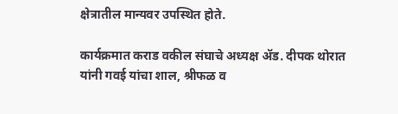क्षेत्रातील मान्यवर उपस्थित होते.

कार्यक्रमात कराड वकील संघाचे अध्यक्ष ॲड. दीपक थोरात यांनी गवई यांचा शाल, श्रीफळ व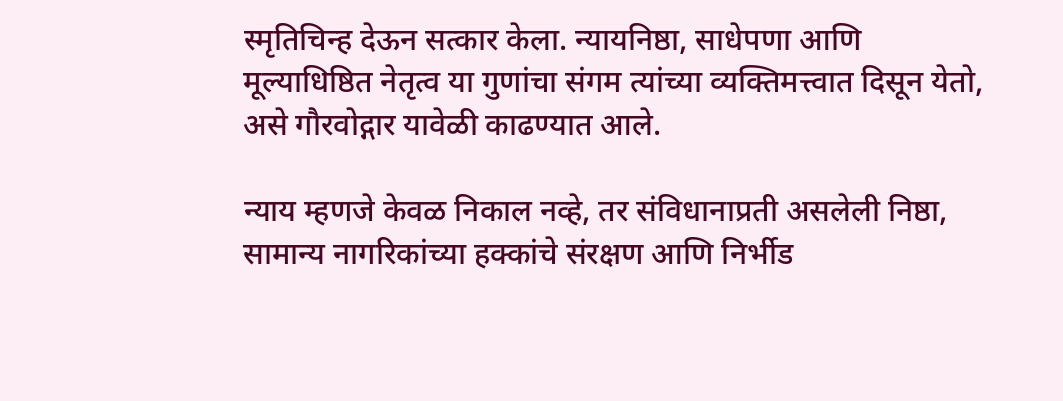स्मृतिचिन्ह देऊन सत्कार केला. न्यायनिष्ठा, साधेपणा आणि मूल्याधिष्ठित नेतृत्व या गुणांचा संगम त्यांच्या व्यक्तिमत्त्वात दिसून येतो, असे गौरवोद्गार यावेळी काढण्यात आले.

न्याय म्हणजे केवळ निकाल नव्हे, तर संविधानाप्रती असलेली निष्ठा, सामान्य नागरिकांच्या हक्कांचे संरक्षण आणि निर्भीड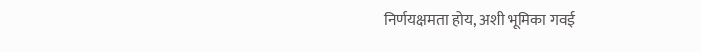निर्णयक्षमता होय, अशी भूमिका गवई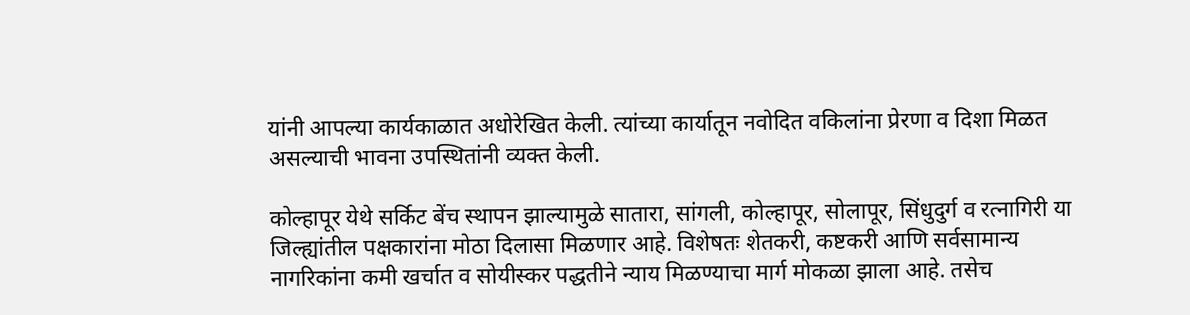यांनी आपल्या कार्यकाळात अधोरेखित केली. त्यांच्या कार्यातून नवोदित वकिलांना प्रेरणा व दिशा मिळत असल्याची भावना उपस्थितांनी व्यक्त केली.

कोल्हापूर येथे सर्किट बेंच स्थापन झाल्यामुळे सातारा, सांगली, कोल्हापूर, सोलापूर, सिंधुदुर्ग व रत्नागिरी या जिल्ह्यांतील पक्षकारांना मोठा दिलासा मिळणार आहे. विशेषतः शेतकरी, कष्टकरी आणि सर्वसामान्य नागरिकांना कमी खर्चात व सोयीस्कर पद्धतीने न्याय मिळण्याचा मार्ग मोकळा झाला आहे. तसेच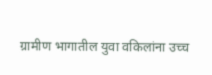ग्रामीण भागातील युवा वकिलांना उच्च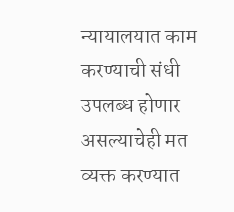न्यायालयात काम करण्याची संधी उपलब्ध होणार असल्याचेही मत व्यक्त करण्यात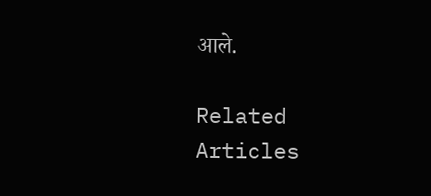आले.

Related Articles